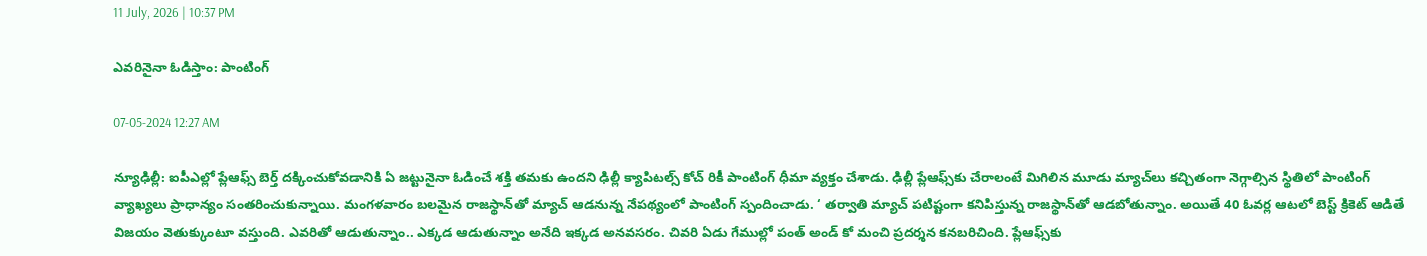11 July, 2026 | 10:37 PM

ఎవరినైనా ఓడిస్తాం: పాంటింగ్

07-05-2024 12:27 AM

న్యూఢిల్లీ: ఐపీఎల్లో ప్లేఆఫ్స్ బెర్త్ దక్కించుకోవడానికి ఏ జట్టునైనా ఓడించే శక్తి తమకు ఉందని ఢిల్లీ క్యాపిటల్స్ కోచ్ రికీ పాంటింగ్ ధీమా వ్యక్తం చేశాడు. ఢిల్లీ ప్లేఆఫ్స్‌కు చేరాలంటే మిగిలిన మూడు మ్యాచ్‌లు కచ్చితంగా నెగ్గాల్సిన స్థితిలో పాంటింగ్ వ్యాఖ్యలు ప్రాధాన్యం సంతరించుకున్నాయి. మంగళవారం బలమైన రాజస్థాన్‌తో మ్యాచ్ ఆడనున్న నేపథ్యంలో పాంటింగ్ స్పందించాడు. ‘ తర్వాతి మ్యాచ్ పటిష్టంగా కనిపిస్తున్న రాజస్థాన్‌తో ఆడబోతున్నాం. అయితే 40 ఓవర్ల ఆటలో బెస్ట్ క్రికెట్ ఆడితే విజయం వెతుక్కుంటూ వస్తుంది. ఎవరితో ఆడుతున్నాం.. ఎక్కడ ఆడుతున్నాం అనేది ఇక్కడ అనవసరం. చివరి ఏడు గేముల్లో పంత్ అండ్ కో మంచి ప్రదర్శన కనబరిచింది. ప్లేఆఫ్స్‌కు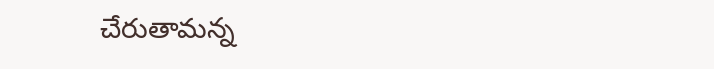చేరుతామన్న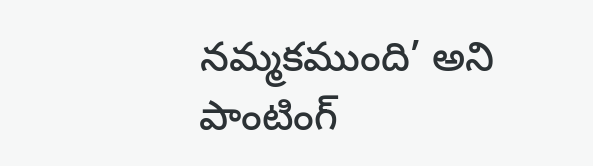నమ్మకముంది’ అని పాంటింగ్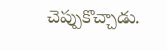చెప్పుకొచ్చాడు.